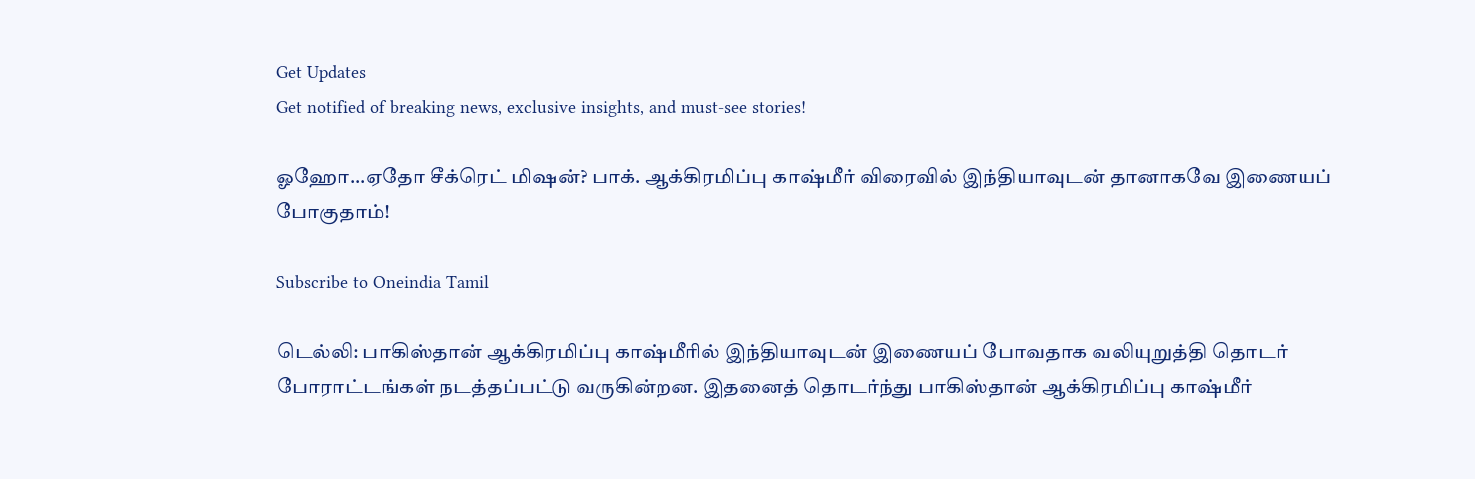Get Updates
Get notified of breaking news, exclusive insights, and must-see stories!

ஓஹோ...ஏதோ சீக்ரெட் மிஷன்? பாக். ஆக்கிரமிப்பு காஷ்மீர் விரைவில் இந்தியாவுடன் தானாகவே இணையப் போகுதாம்!

Subscribe to Oneindia Tamil

டெல்லி: பாகிஸ்தான் ஆக்கிரமிப்பு காஷ்மீரில் இந்தியாவுடன் இணையப் போவதாக வலியுறுத்தி தொடர் போராட்டங்கள் நடத்தப்பட்டு வருகின்றன. இதனைத் தொடர்ந்து பாகிஸ்தான் ஆக்கிரமிப்பு காஷ்மீர்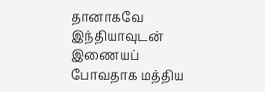தானாகவே இந்தியாவுடன் இணையப் போவதாக மத்திய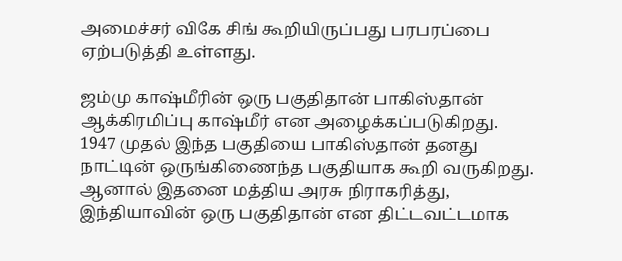அமைச்சர் விகே சிங் கூறியிருப்பது பரபரப்பை ஏற்படுத்தி உள்ளது.

ஜம்மு காஷ்மீரின் ஒரு பகுதிதான் பாகிஸ்தான் ஆக்கிரமிப்பு காஷ்மீர் என அழைக்கப்படுகிறது. 1947 முதல் இந்த பகுதியை பாகிஸ்தான் தனது நாட்டின் ஒருங்கிணைந்த பகுதியாக கூறி வருகிறது. ஆனால் இதனை மத்திய அரசு நிராகரித்து, இந்தியாவின் ஒரு பகுதிதான் என திட்டவட்டமாக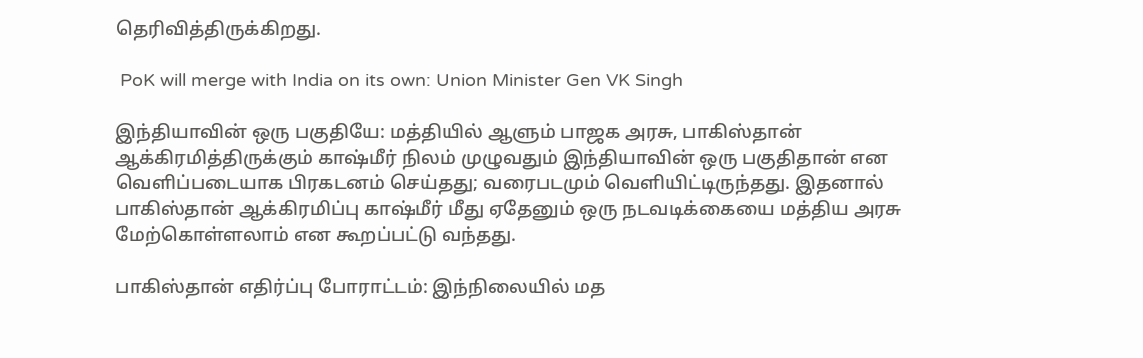தெரிவித்திருக்கிறது.

 PoK will merge with India on its own: Union Minister Gen VK Singh

இந்தியாவின் ஒரு பகுதியே: மத்தியில் ஆளும் பாஜக அரசு, பாகிஸ்தான் ஆக்கிரமித்திருக்கும் காஷ்மீர் நிலம் முழுவதும் இந்தியாவின் ஒரு பகுதிதான் என வெளிப்படையாக பிரகடனம் செய்தது; வரைபடமும் வெளியிட்டிருந்தது. இதனால் பாகிஸ்தான் ஆக்கிரமிப்பு காஷ்மீர் மீது ஏதேனும் ஒரு நடவடிக்கையை மத்திய அரசு மேற்கொள்ளலாம் என கூறப்பட்டு வந்தது.

பாகிஸ்தான் எதிர்ப்பு போராட்டம்: இந்நிலையில் மத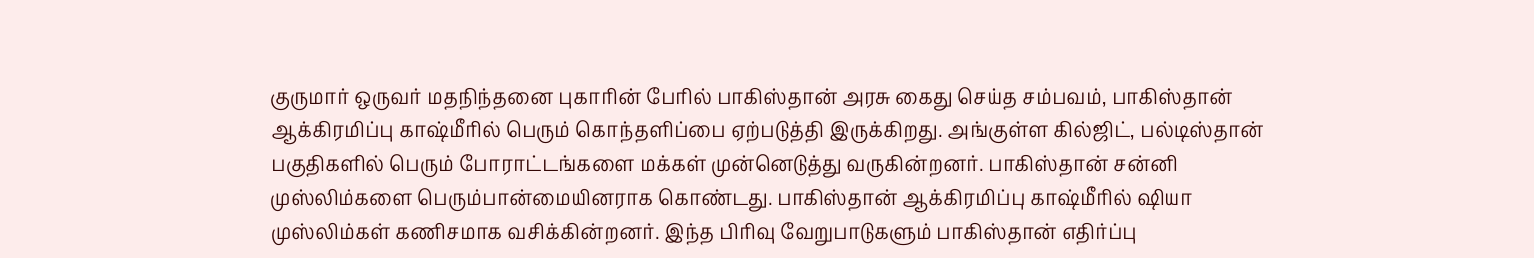குருமார் ஒருவர் மதநிந்தனை புகாரின் பேரில் பாகிஸ்தான் அரசு கைது செய்த சம்பவம், பாகிஸ்தான் ஆக்கிரமிப்பு காஷ்மீரில் பெரும் கொந்தளிப்பை ஏற்படுத்தி இருக்கிறது. அங்குள்ள கில்ஜிட், பல்டிஸ்தான் பகுதிகளில் பெரும் போராட்டங்களை மக்கள் முன்னெடுத்து வருகின்றனர். பாகிஸ்தான் சன்னி முஸ்லிம்களை பெரும்பான்மையினராக கொண்டது. பாகிஸ்தான் ஆக்கிரமிப்பு காஷ்மீரில் ஷியா முஸ்லிம்கள் கணிசமாக வசிக்கின்றனர். இந்த பிரிவு வேறுபாடுகளும் பாகிஸ்தான் எதிர்ப்பு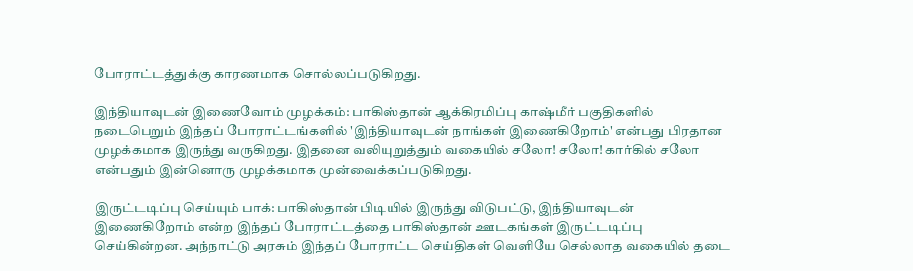போராட்டத்துக்கு காரணமாக சொல்லப்படுகிறது.

இந்தியாவுடன் இணைவோம் முழக்கம்: பாகிஸ்தான் ஆக்கிரமிப்பு காஷ்மீர் பகுதிகளில் நடைபெறும் இந்தப் போராட்டங்களில் 'இந்தியாவுடன் நாங்கள் இணைகிறோம்' என்பது பிரதான முழக்கமாக இருந்து வருகிறது. இதனை வலியுறுத்தும் வகையில் சலோ! சலோ! கார்கில் சலோ என்பதும் இன்னொரு முழக்கமாக முன்வைக்கப்படுகிறது.

இருட்டடிப்பு செய்யும் பாக்: பாகிஸ்தான் பிடியில் இருந்து விடுபட்டு, இந்தியாவுடன் இணைகிறோம் என்ற இந்தப் போராட்டத்தை பாகிஸ்தான் ஊடகங்கள் இருட்டடிப்பு செய்கின்றன. அந்நாட்டு அரசும் இந்தப் போராட்ட செய்திகள் வெளியே செல்லாத வகையில் தடை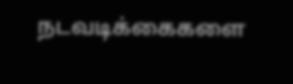நடவடிக்கைகளை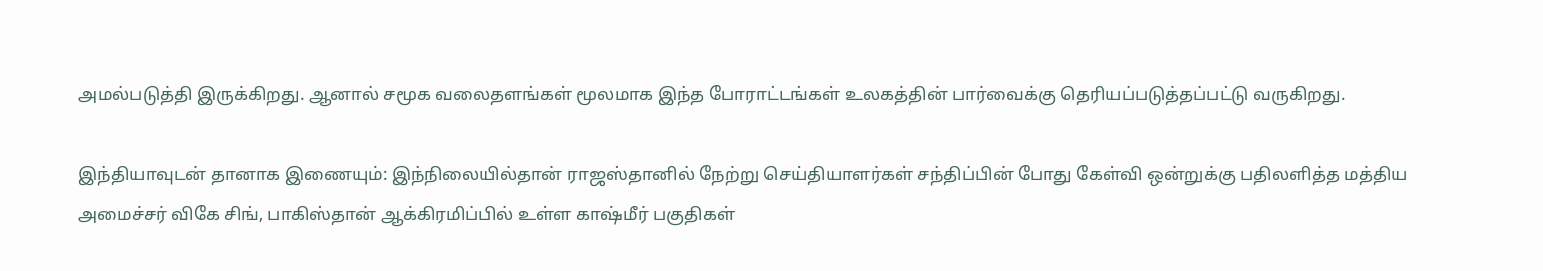அமல்படுத்தி இருக்கிறது. ஆனால் சமூக வலைதளங்கள் மூலமாக இந்த போராட்டங்கள் உலகத்தின் பார்வைக்கு தெரியப்படுத்தப்பட்டு வருகிறது.

இந்தியாவுடன் தானாக இணையும்: இந்நிலையில்தான் ராஜஸ்தானில் நேற்று செய்தியாளர்கள் சந்திப்பின் போது கேள்வி ஒன்றுக்கு பதிலளித்த மத்திய அமைச்சர் விகே சிங், பாகிஸ்தான் ஆக்கிரமிப்பில் உள்ள காஷ்மீர் பகுதிகள்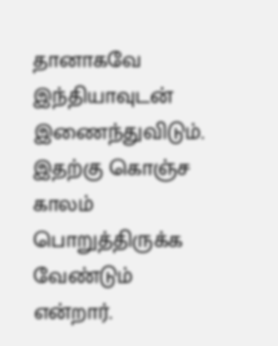தானாகவே இந்தியாவுடன் இணைந்துவிடும். இதற்கு கொஞ்ச காலம் பொறுத்திருக்க வேண்டும் என்றார்.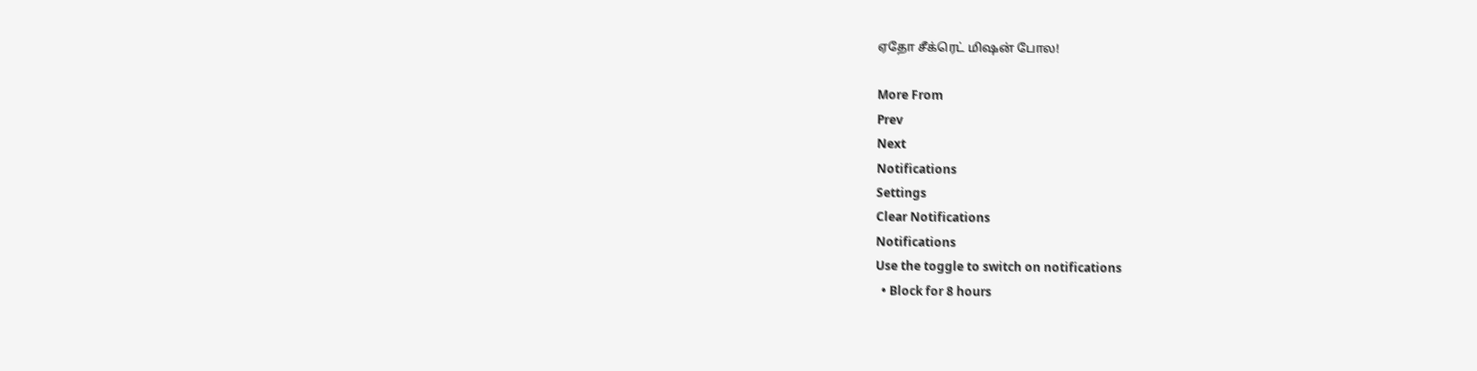ஏதோ சீக்ரெட் மிஷன் போல!

More From
Prev
Next
Notifications
Settings
Clear Notifications
Notifications
Use the toggle to switch on notifications
  • Block for 8 hours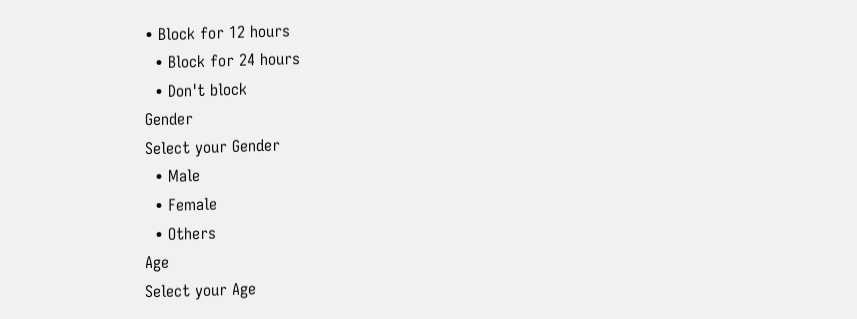• Block for 12 hours
  • Block for 24 hours
  • Don't block
Gender
Select your Gender
  • Male
  • Female
  • Others
Age
Select your Age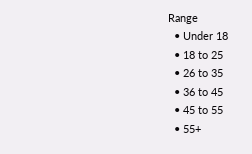Range
  • Under 18
  • 18 to 25
  • 26 to 35
  • 36 to 45
  • 45 to 55
  • 55+